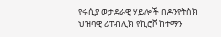የሩሲያ ወታደራዊ ሃይሎች በዶንየትስክ ህዝባዊ ሪፐብሊክ የኪሮቮ ከተማን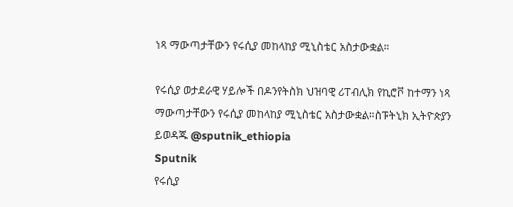ነጻ ማውጣታቸውን የሩሲያ መከላከያ ሚኒስቴር አስታውቋል።

የሩሲያ ወታደራዊ ሃይሎች በዶንየትስክ ህዝባዊ ሪፐብሊክ የኪሮቮ ከተማን ነጻ ማውጣታቸውን የሩሲያ መከላከያ ሚኒስቴር አስታውቋል።ስፑትኒክ ኢትዮጵያን ይወዳጁ @sputnik_ethiopia
Sputnik
የሩሲያ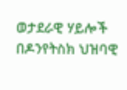ወታደራዊ ሃይሎች በዶንየትስክ ህዝባዊ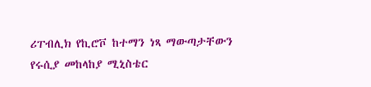ሪፐብሊክ የኪሮቮ ከተማን ነጻ ማውጣታቸውን የሩሲያ መከላከያ ሚኒስቴር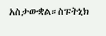አስታውቋል።ስፑትኒክ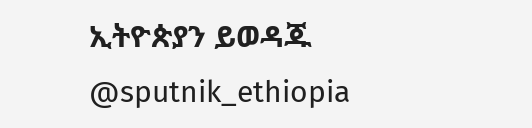ኢትዮጵያን ይወዳጁ @sputnik_ethiopia